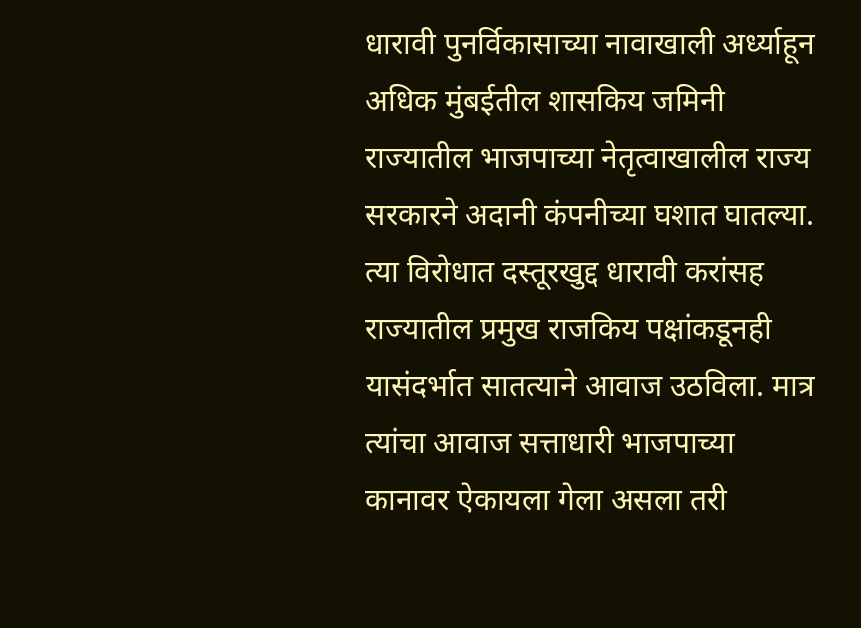धारावी पुनर्विकासाच्या नावाखाली अर्ध्याहून अधिक मुंबईतील शासकिय जमिनी राज्यातील भाजपाच्या नेतृत्वाखालील राज्य सरकारने अदानी कंपनीच्या घशात घातल्या. त्या विरोधात दस्तूरखुद्द धारावी करांसह राज्यातील प्रमुख राजकिय पक्षांकडूनही यासंदर्भात सातत्याने आवाज उठविला. मात्र त्यांचा आवाज सत्ताधारी भाजपाच्या कानावर ऐकायला गेला असला तरी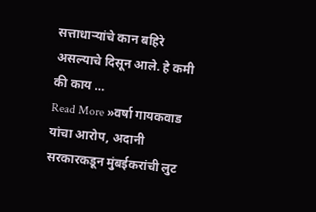सत्ताधाऱ्यांचे कान बहिरे असल्याचे दिसून आले. हे कमी की काय …
Read More »वर्षा गायकवाड यांचा आरोप, अदानी सरकारकडून मुंबईकरांची लुट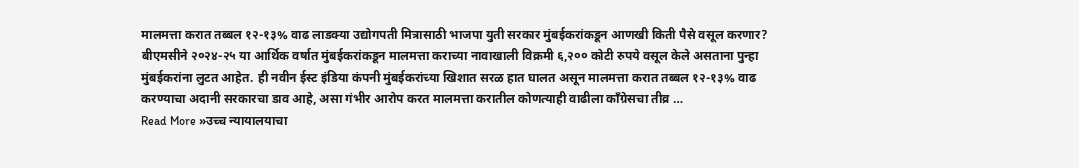मालमत्ता करात तब्बल १२-१३% वाढ लाडक्या उद्योगपती मित्रासाठी भाजपा युती सरकार मुंबईकरांकडून आणखी किती पैसे वसूल करणार?
बीएमसीने २०२४-२५ या आर्थिक वर्षात मुंबईकरांकडून मालमत्ता कराच्या नावाखाली विक्रमी ६,२०० कोटी रुपये वसूल केले असताना पुन्हा मुंबईकरांना लुटत आहेत. ही नवीन ईस्ट इंडिया कंपनी मुंबईकरांच्या खिशात सरळ हात घालत असून मालमत्ता करात तब्बल १२-१३% वाढ करण्याचा अदानी सरकारचा डाव आहे, असा गंभीर आरोप करत मालमत्ता करातील कोणत्याही वाढीला काँग्रेसचा तीव्र …
Read More »उच्च न्यायालयाचा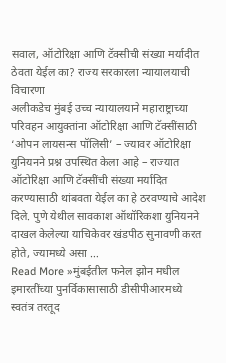सवाल, ऑटोरिक्षा आणि टॅक्सीची संख्या मर्यादीत ठेवता येईल का? राज्य सरकारला न्यायालयाची विचारणा
अलीकडेच मुंबई उच्च न्यायालयाने महाराष्ट्राच्या परिवहन आयुक्तांना ऑटोरिक्षा आणि टॅक्सींसाठी ‘ओपन लायसन्स पॉलिसी’ – ज्यावर ऑटोरिक्षा युनियनने प्रश्न उपस्थित केला आहे – राज्यात ऑटोरिक्षा आणि टॅक्सींची संख्या मर्यादित करण्यासाठी थांबवता येईल का हे ठरवण्याचे आदेश दिले. पुणे येथील सावकाश ऑथॉरिकशा युनियनने दाखल केलेल्या याचिकेवर खंडपीठ सुनावणी करत होते, ज्यामध्ये असा …
Read More »मुंबईतील फनेल झोन मधील इमारतींच्या पुनर्विकासासाठी डीसीपीआरमध्ये स्वतंत्र तरतूद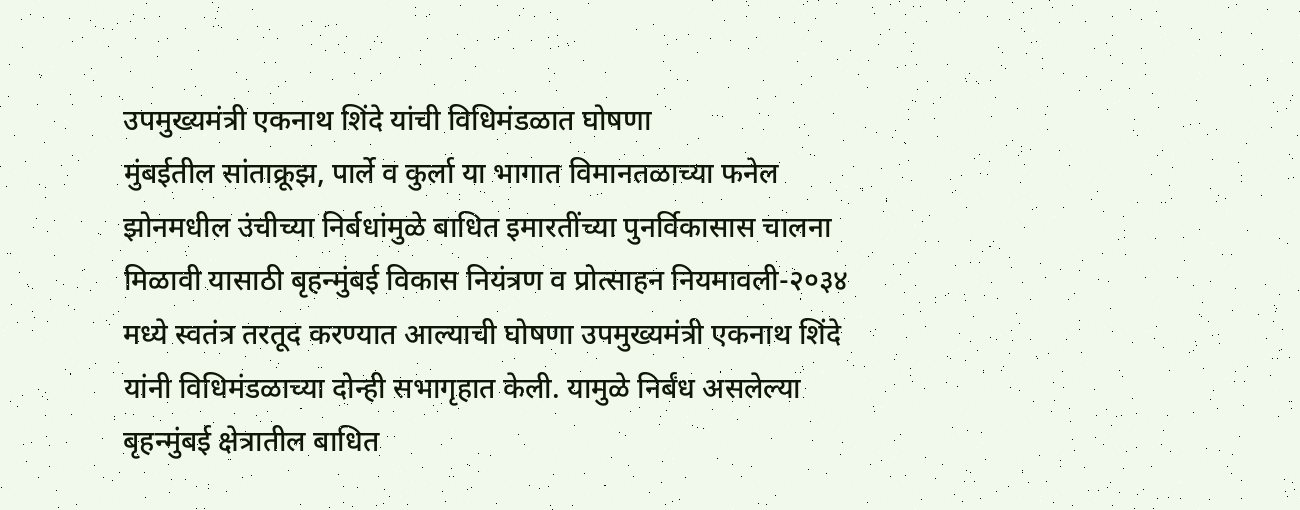उपमुख्यमंत्री एकनाथ शिंदे यांची विधिमंडळात घोषणा
मुंबईतील सांताक्रूझ, पार्ले व कुर्ला या भागात विमानतळाच्या फनेल झोनमधील उंचीच्या निर्बधांमुळे बाधित इमारतींच्या पुनर्विकासास चालना मिळावी यासाठी बृहन्मुंबई विकास नियंत्रण व प्रोत्साहन नियमावली-२०३४ मध्ये स्वतंत्र तरतूद करण्यात आल्याची घोषणा उपमुख्यमंत्री एकनाथ शिंदे यांनी विधिमंडळाच्या दोन्ही सभागृहात केली. यामुळे निर्बंध असलेल्या बृहन्मुंबई क्षेत्रातील बाधित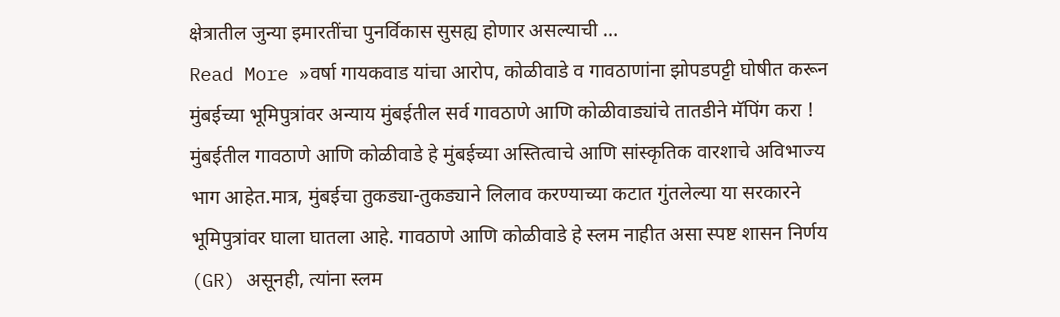क्षेत्रातील जुन्या इमारतींचा पुनर्विकास सुसह्य होणार असल्याची …
Read More »वर्षा गायकवाड यांचा आरोप, कोळीवाडे व गावठाणांना झोपडपट्टी घोषीत करून मुंबईच्या भूमिपुत्रांवर अन्याय मुंबईतील सर्व गावठाणे आणि कोळीवाड्यांचे तातडीने मॅपिंग करा !
मुंबईतील गावठाणे आणि कोळीवाडे हे मुंबईच्या अस्तित्वाचे आणि सांस्कृतिक वारशाचे अविभाज्य भाग आहेत.मात्र, मुंबईचा तुकड्या-तुकड्याने लिलाव करण्याच्या कटात गुंतलेल्या या सरकारने भूमिपुत्रांवर घाला घातला आहे. गावठाणे आणि कोळीवाडे हे स्लम नाहीत असा स्पष्ट शासन निर्णय (GR) असूनही, त्यांना स्लम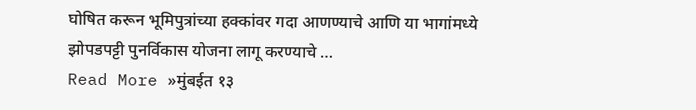घोषित करून भूमिपुत्रांच्या हक्कांवर गदा आणण्याचे आणि या भागांमध्ये झोपडपट्टी पुनर्विकास योजना लागू करण्याचे …
Read More »मुंबईत १३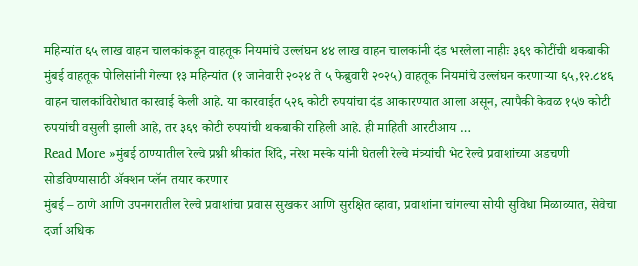महिन्यांत ६५ लाख वाहन चालकांकडून वाहतूक नियमांचे उल्लंघन ४४ लाख वाहन चालकांनी दंड भरलेला नाहीः ३६९ कोटींची थकबाकी
मुंबई वाहतूक पोलिसांनी गेल्या १३ महिन्यांत (१ जानेवारी २०२४ ते ५ फेब्रुवारी २०२५) वाहतूक नियमांचे उल्लंघन करणाऱ्या ६५,१२.८४६ वाहन चालकांविरोधात कारवाई केली आहे. या कारवाईत ५२६ कोटी रुपयांचा दंड आकारण्यात आला असून, त्यापैकी केवळ १५७ कोटी रुपयांची वसुली झाली आहे, तर ३६९ कोटी रुपयांची थकबाकी राहिली आहे. ही माहिती आरटीआय …
Read More »मुंबई ठाण्यातील रेल्वे प्रश्नी श्रीकांत शिंदे, नरेश मस्के यांनी घेतली रेल्वे मंत्र्यांची भेट रेल्वे प्रवाशांच्या अडचणी सोडविण्यासाठी ॲक्शन प्लॅन तयार करणार
मुंबई – ठाणे आणि उपनगरातील रेल्वे प्रवाशांचा प्रवास सुखकर आणि सुरक्षित व्हावा, प्रवाशांना चांगल्या सोयी सुविधा मिळाव्यात, सेवेचा दर्जा अधिक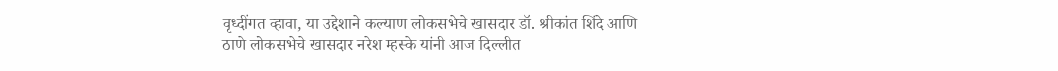वृध्दींगत व्हावा, या उद्देशाने कल्याण लोकसभेचे खासदार डॉ. श्रीकांत शिंदे आणि ठाणे लोकसभेचे खासदार नरेश म्हस्के यांनी आज दिल्लीत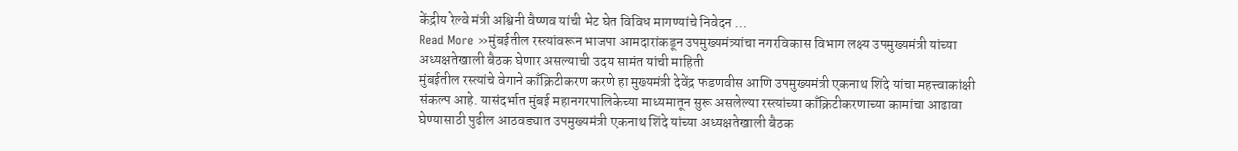केंद्रीय रेल्वे मंत्री अश्विनी वैष्णव यांची भेट घेत विविध मागण्यांचे निवेदन …
Read More »मुंबईतील रस्त्यांवरून भाजपा आमदारांकडून उपमुख्यमंत्र्यांचा नगरविकास विभाग लक्ष्य उपमुख्यमंत्री यांच्या अध्यक्षतेखाली बैठक घेणार असल्याची उदय सामंत यांची माहिती
मुंबईतील रस्त्यांचे वेगाने काँक्रिटीकरण करणे हा मुख्यमंत्री देवेंद्र फडणवीस आणि उपमुख्यमंत्री एकनाथ शिंदे यांचा महत्त्वाकांक्षी संकल्प आहे. यासंदर्भात मुंबई महानगरपालिकेच्या माध्यमातून सुरू असलेल्या रस्त्यांच्या काँक्रिटीकरणाच्या कामांचा आढावा घेण्यासाठी पुढील आठवड्यात उपमुख्यमंत्री एकनाथ शिंदे यांच्या अध्यक्षतेखाली बैठक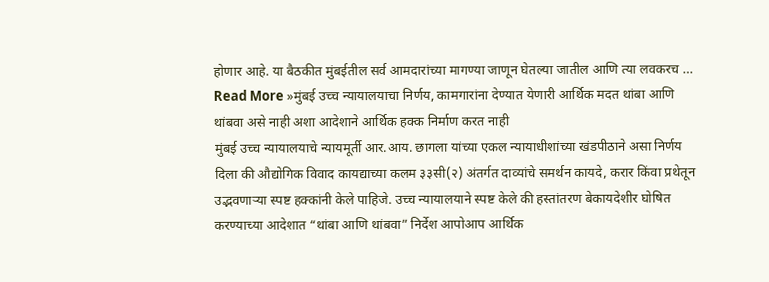होणार आहे. या बैठकीत मुंबईतील सर्व आमदारांच्या मागण्या जाणून घेतल्या जातील आणि त्या लवकरच …
Read More »मुंबई उच्च न्यायालयाचा निर्णय, कामगारांना देण्यात येणारी आर्थिक मदत थांबा आणि थांबवा असे नाही अशा आदेशाने आर्थिक हक्क निर्माण करत नाही
मुंबई उच्च न्यायालयाचे न्यायमूर्ती आर.आय. छागला यांच्या एकल न्यायाधीशांच्या खंडपीठाने असा निर्णय दिला की औद्योगिक विवाद कायद्याच्या कलम ३३सी(२) अंतर्गत दाव्यांचे समर्थन कायदे, करार किंवा प्रथेतून उद्भवणाऱ्या स्पष्ट हक्कांनी केले पाहिजे. उच्च न्यायालयाने स्पष्ट केले की हस्तांतरण बेकायदेशीर घोषित करण्याच्या आदेशात “थांबा आणि थांबवा” निर्देश आपोआप आर्थिक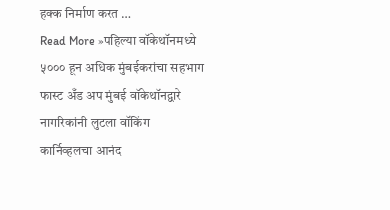हक्क निर्माण करत …
Read More »पहिल्या वॉकेथॉनमध्ये ५००० हून अधिक मुंबईकरांचा सहभाग फास्ट अँड अप मुंबई वॉकेथॉनद्वारे नागरिकांनी लुटला वॉकिंग कार्निव्हलचा आनंद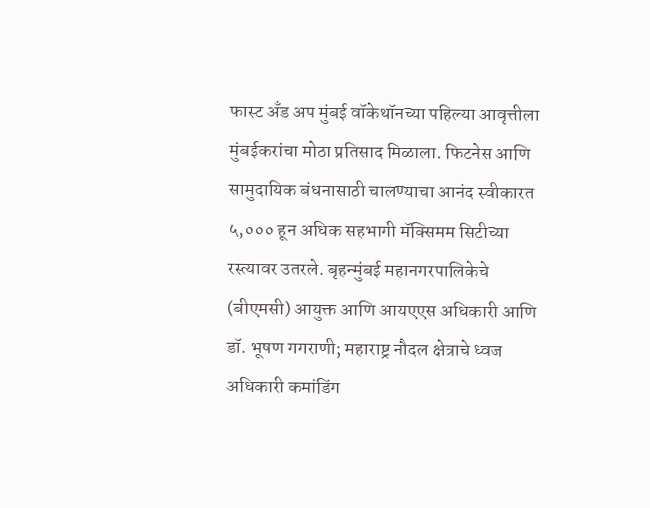फास्ट अँड अप मुंबई वॉकेथॉनच्या पहिल्या आवृत्तीला मुंबईकरांचा मोठा प्रतिसाद मिळाला. फिटनेस आणि सामुदायिक बंधनासाठी चालण्याचा आनंद स्वीकारत ५,००० हून अधिक सहभागी मॅक्सिमम सिटीच्या रस्त्यावर उतरले. बृहन्मुंबई महानगरपालिकेचे (बीएमसी) आयुक्त आणि आयएएस अधिकारी आणि डॉ. भूषण गगराणी; महाराष्ट्र नौदल क्षेत्राचे ध्वज अधिकारी कमांडिंग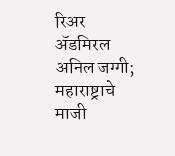रिअर ॲडमिरल अनिल जग्गी; महाराष्ट्राचे माजी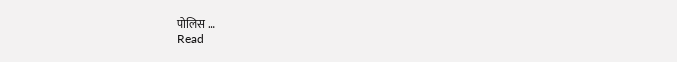पोलिस …
Read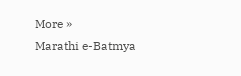More »
Marathi e-Batmya